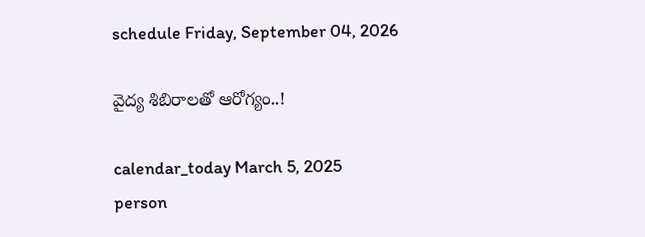schedule Friday, September 04, 2026

వైద్య శిబిరాలతో ఆరోగ్యం..!

calendar_today March 5, 2025
person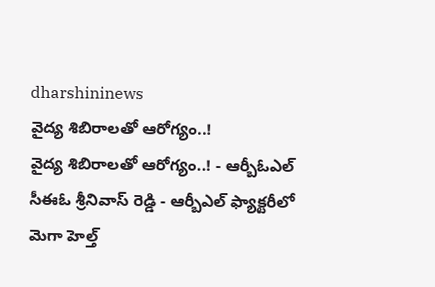dharshininews
వైద్య శిబిరాలతో ఆరోగ్యం..!
వైద్య శిబిరాలతో ఆరోగ్యం..! - ఆర్బీఓఎల్ సీఈఓ శ్రీనివాస్ రెడ్డి - ఆర్బీఎల్‌ ఫ్యాక్టరీలో మెగా హెల్త్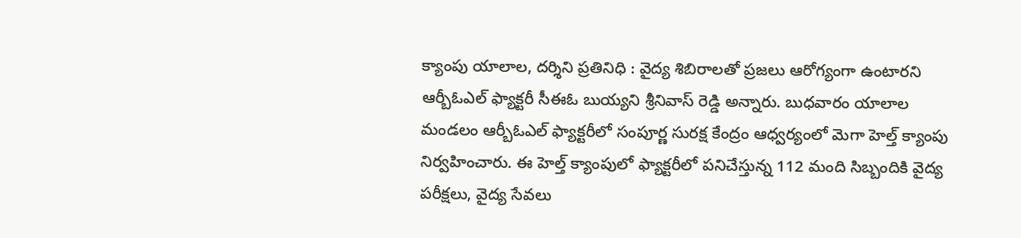క్యాంపు యాలాల, దర్శిని ప్రతినిధి : వైద్య శిబిరాలతో ప్రజలు ఆరోగ్యంగా ఉంటారని ఆర్బీఓఎల్ ఫ్యాక్టరీ సీఈఓ బుయ్యని శ్రీనివాస్ రెడ్డి అన్నారు. బుధవారం యాలాల మండలం ఆర్బీఓఎల్ ఫ్యాక్టరీలో సంపూర్ణ సురక్ష కేంద్రం ఆధ్వర్యంలో మెగా హెల్త్ క్యాంపు నిర్వహించారు. ఈ హెల్త్ క్యాంపులో ఫ్యాక్టరీలో పనిచేస్తున్న 112 మంది సిబ్బందికి వైద్య పరీక్షలు, వైద్య సేవలు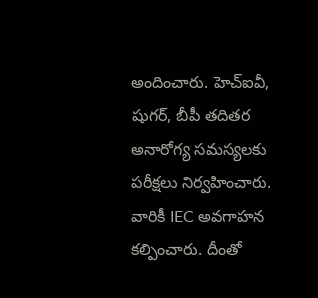అందించారు. హెచ్‌ఐవీ, షుగర్‌, బీపీ తదితర అనారోగ్య సమస్యలకు పరీక్షలు నిర్వహించారు. వారికీ IEC అవగాహన కల్పించారు. దీంతో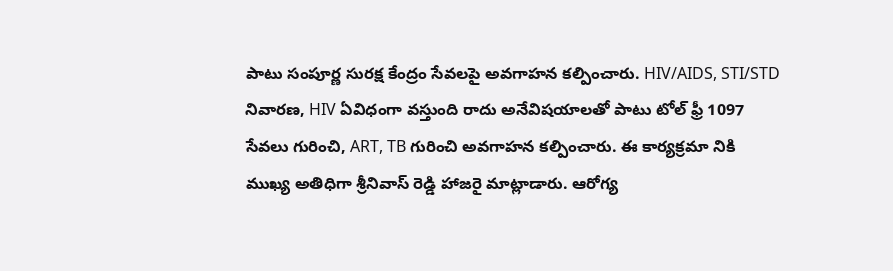పాటు సంపూర్ణ సురక్ష కేంద్రం సేవలపై అవగాహన కల్పించారు. HIV/AIDS, STI/STD నివారణ, HIV ఏవిధంగా వస్తుంది రాదు అనేవిషయాలతో పాటు టోల్ ఫ్రీ 1097 సేవలు గురించి, ART, TB గురించి అవగాహన కల్పించారు. ఈ కార్యక్రమా నికి ముఖ్య అతిధిగా శ్రీనివాస్ రెడ్డి హాజరై మాట్లాడారు. ఆరోగ్య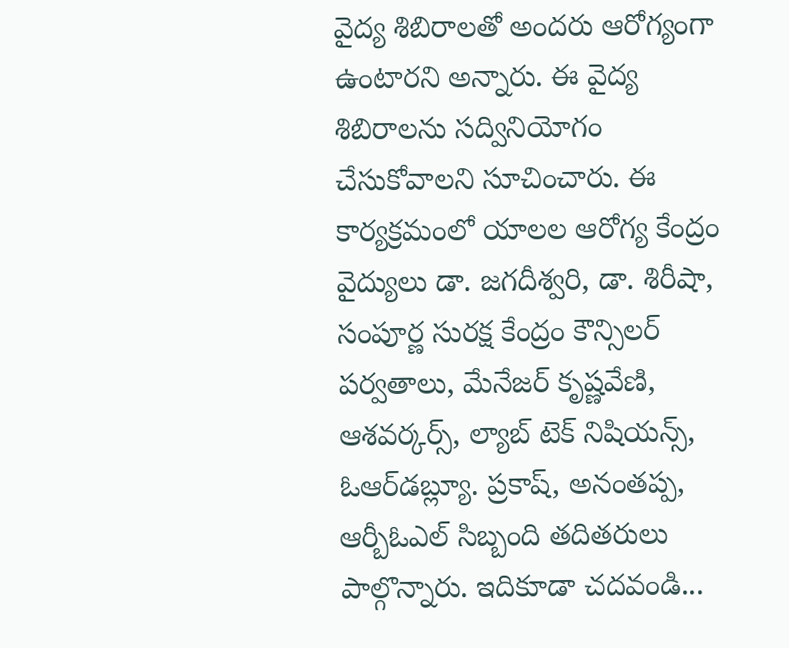వైద్య శిబిరాలతో అందరు ఆరోగ్యంగా ఉంటారని అన్నారు. ఈ వైద్య శిబిరాలను సద్వినియోగం చేసుకోవాలని సూచించారు. ఈ కార్యక్రమంలో యాలల ఆరోగ్య కేంద్రం వైద్యులు డా. జగదీశ్వరి, డా. శిరీషా, సంపూర్ణ సురక్ష కేంద్రం కౌన్సిలర్ పర్వతాలు, మేనేజర్ కృష్ణవేణి, ఆశవర్కర్స్, ల్యాబ్ టెక్ నిషియన్స్, ఓఆర్‌డబ్ల్యూ. ప్రకాష్, అనంతప్ప, ఆర్బీఓఎల్ సిబ్బంది తదితరులు పాల్గొన్నారు. ఇదికూడా చదవండి...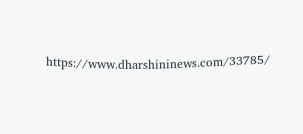https://www.dharshininews.com/33785/